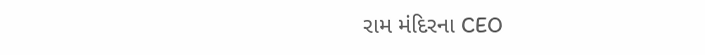રામ મંદિરના CEO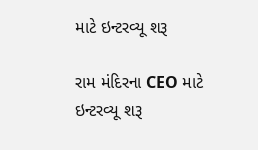માટે ઇન્ટરવ્યૂ શરૂ

રામ મંદિરના CEO માટે ઇન્ટરવ્યૂ શરૂ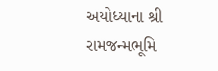અયોધ્યાના શ્રી રામજન્મભૂમિ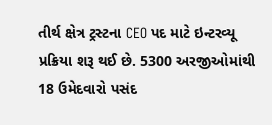તીર્થ ક્ષેત્ર ટ્રસ્ટના CEO પદ માટે ઇન્ટરવ્યૂ પ્રક્રિયા શરૂ થઈ છે. 5300 અરજીઓમાંથી 18 ઉમેદવારો પસંદ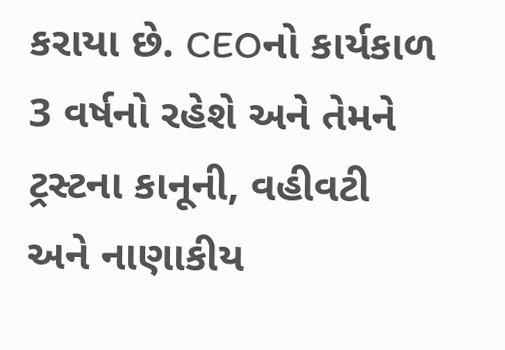કરાયા છે. CEOનો કાર્યકાળ 3 વર્ષનો રહેશે અને તેમને ટ્રસ્ટના કાનૂની, વહીવટી અને નાણાકીય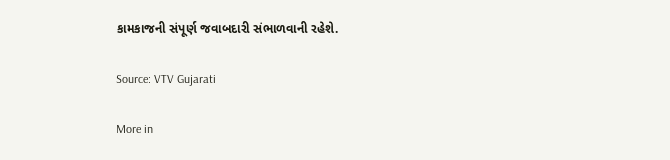કામકાજની સંપૂર્ણ જવાબદારી સંભાળવાની રહેશે.

Source: VTV Gujarati

More in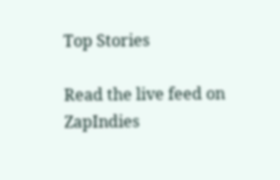Top Stories

Read the live feed on ZapIndies